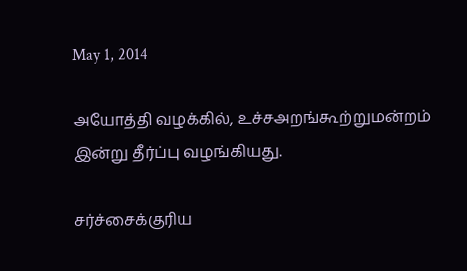May 1, 2014

அயோத்தி வழக்கில், உச்சஅறங்கூற்றுமன்றம் இன்று தீர்ப்பு வழங்கியது.

சர்ச்சைக்குரிய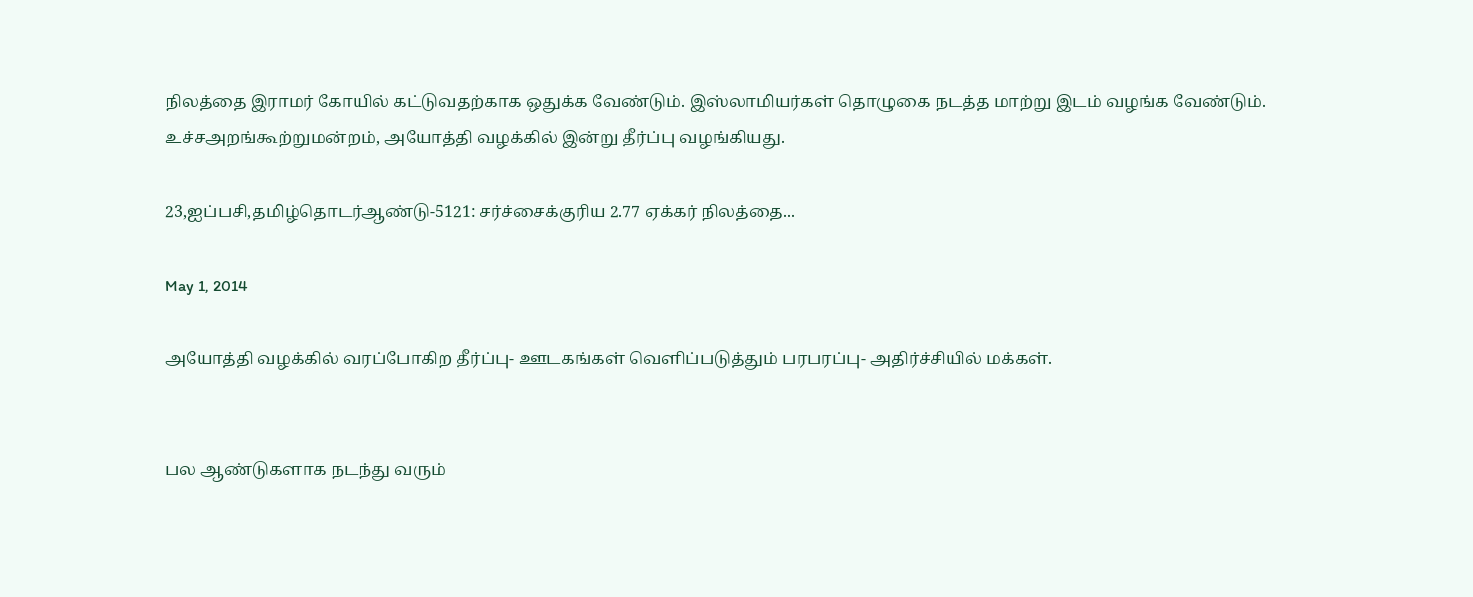நிலத்தை இராமர் கோயில் கட்டுவதற்காக ஒதுக்க வேண்டும். இஸ்லாமியர்கள் தொழுகை நடத்த மாற்று இடம் வழங்க வேண்டும். உச்சஅறங்கூற்றுமன்றம், அயோத்தி வழக்கில் இன்று தீர்ப்பு வழங்கியது.

23,ஐப்பசி,தமிழ்தொடர்ஆண்டு-5121: சர்ச்சைக்குரிய 2.77 ஏக்கர் நிலத்தை...

May 1, 2014

அயோத்தி வழக்கில் வரப்போகிற தீர்ப்பு- ஊடகங்கள் வெளிப்படுத்தும் பரபரப்பு- அதிர்ச்சியில் மக்கள்.


பல ஆண்டுகளாக நடந்து வரும்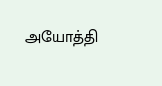அயோத்தி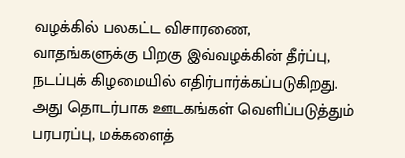வழக்கில் பலகட்ட விசாரணை, வாதங்களுக்கு பிறகு இவ்வழக்கின் தீர்ப்பு, நடப்புக் கிழமையில் எதிர்பார்க்கப்படுகிறது. அது தொடர்பாக ஊடகங்கள் வெளிப்படுத்தும் பரபரப்பு, மக்களைத்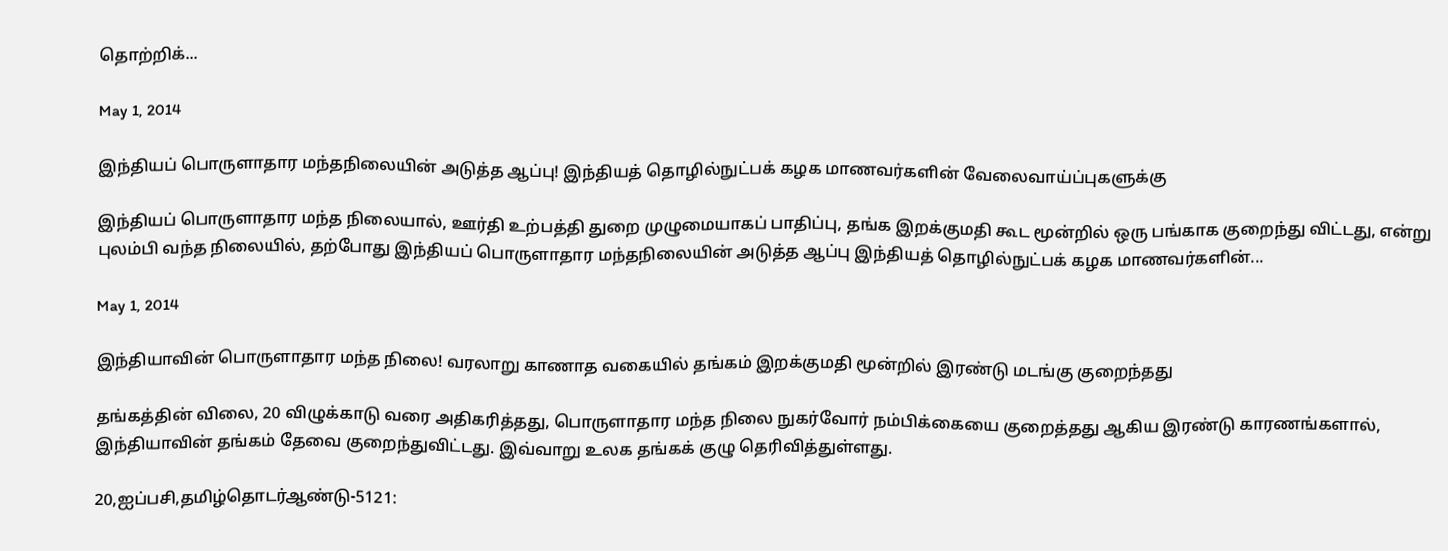தொற்றிக்...

May 1, 2014

இந்தியப் பொருளாதார மந்தநிலையின் அடுத்த ஆப்பு! இந்தியத் தொழில்நுட்பக் கழக மாணவர்களின் வேலைவாய்ப்புகளுக்கு

இந்தியப் பொருளாதார மந்த நிலையால், ஊர்தி உற்பத்தி துறை முழுமையாகப் பாதிப்பு, தங்க இறக்குமதி கூட மூன்றில் ஒரு பங்காக குறைந்து விட்டது, என்று புலம்பி வந்த நிலையில், தற்போது இந்தியப் பொருளாதார மந்தநிலையின் அடுத்த ஆப்பு இந்தியத் தொழில்நுட்பக் கழக மாணவர்களின்...

May 1, 2014

இந்தியாவின் பொருளாதார மந்த நிலை! வரலாறு காணாத வகையில் தங்கம் இறக்குமதி மூன்றில் இரண்டு மடங்கு குறைந்தது

தங்கத்தின் விலை, 20 விழுக்காடு வரை அதிகரித்தது, பொருளாதார மந்த நிலை நுகர்வோர் நம்பிக்கையை குறைத்தது ஆகிய இரண்டு காரணங்களால், இந்தியாவின் தங்கம் தேவை குறைந்துவிட்டது. இவ்வாறு உலக தங்கக் குழு தெரிவித்துள்ளது.

20,ஐப்பசி,தமிழ்தொடர்ஆண்டு-5121: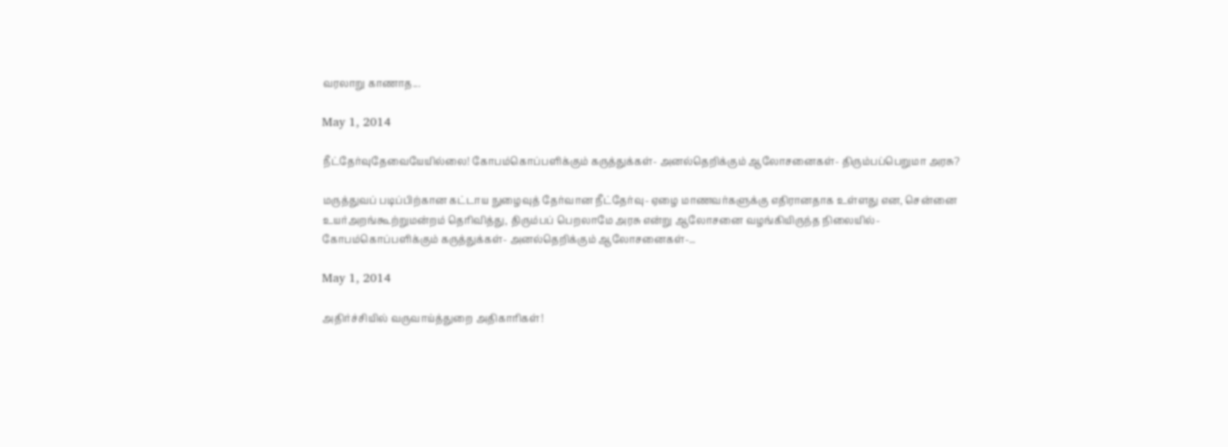வரலாறு காணாத...

May 1, 2014

நீட்தேர்வுதேவையேயில்லை! கோபம்கொப்பளிக்கும் கருத்துக்கள்- அனல்தெறிக்கும் ஆலோசனைகள்- திரும்பப்பெறுமா அரசு?

மருத்துவப் படிப்பிற்கான கட்டாய நுழைவுத் தேர்வான நீட்தேர்வு- ஏழை மாணவர்களுக்கு எதிரானதாக உள்ளது என, சென்னை உயர்அறங்கூற்றுமன்றம் தெரிவித்து, திரும்பப் பெறலாமே அரசு என்று ஆலோசனை வழங்கியிருந்த நிலையில்- கோபம்கொப்பளிக்கும் கருத்துக்கள்- அனல்தெறிக்கும் ஆலோசனைகள்-...

May 1, 2014

அதிர்ச்சியில் வருவாய்த்துறை அதிகாரிகள்!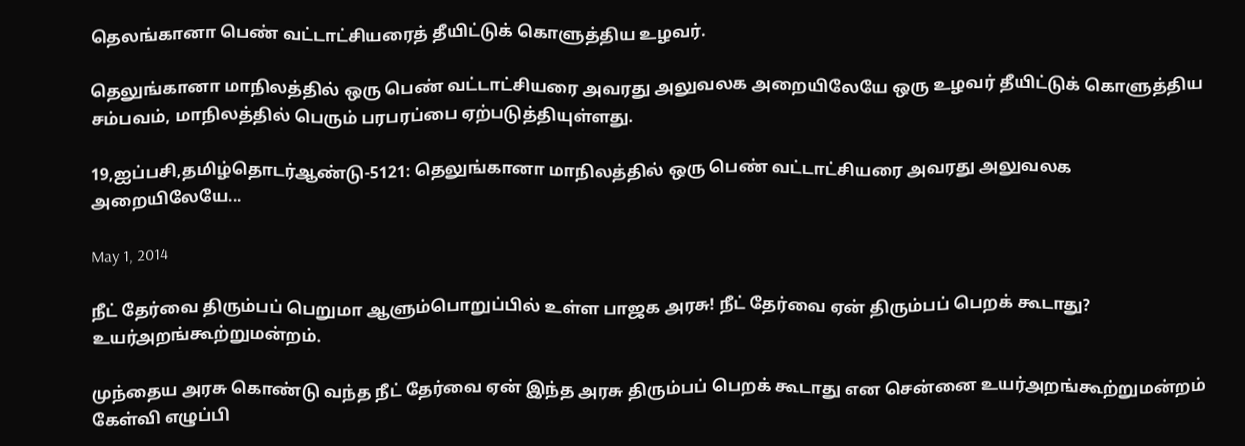தெலங்கானா பெண் வட்டாட்சியரைத் தீயிட்டுக் கொளுத்திய உழவர்.

தெலுங்கானா மாநிலத்தில் ஒரு பெண் வட்டாட்சியரை அவரது அலுவலக அறையிலேயே ஒரு உழவர் தீயிட்டுக் கொளுத்திய சம்பவம், மாநிலத்தில் பெரும் பரபரப்பை ஏற்படுத்தியுள்ளது.

19,ஐப்பசி,தமிழ்தொடர்ஆண்டு-5121: தெலுங்கானா மாநிலத்தில் ஒரு பெண் வட்டாட்சியரை அவரது அலுவலக அறையிலேயே...

May 1, 2014

நீட் தேர்வை திரும்பப் பெறுமா ஆளும்பொறுப்பில் உள்ள பாஜக அரசு! நீட் தேர்வை ஏன் திரும்பப் பெறக் கூடாது? உயர்அறங்கூற்றுமன்றம்.

முந்தைய அரசு கொண்டு வந்த நீட் தேர்வை ஏன் இந்த அரசு திரும்பப் பெறக் கூடாது என சென்னை உயர்அறங்கூற்றுமன்றம் கேள்வி எழுப்பி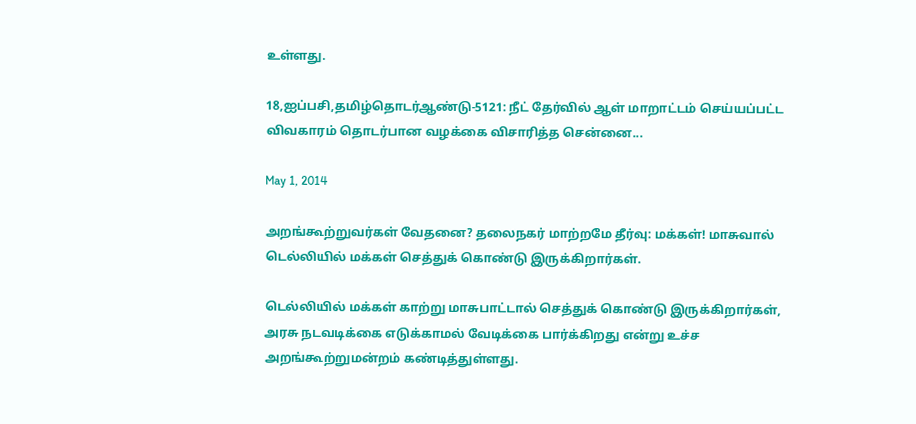உள்ளது.

18,ஐப்பசி,தமிழ்தொடர்ஆண்டு-5121: நீட் தேர்வில் ஆள் மாறாட்டம் செய்யப்பட்ட விவகாரம் தொடர்பான வழக்கை விசாரித்த சென்னை...

May 1, 2014

அறங்கூற்றுவர்கள் வேதனை? தலைநகர் மாற்றமே தீர்வு: மக்கள்! மாசுவால் டெல்லியில் மக்கள் செத்துக் கொண்டு இருக்கிறார்கள்.

டெல்லியில் மக்கள் காற்று மாசுபாட்டால் செத்துக் கொண்டு இருக்கிறார்கள், அரசு நடவடிக்கை எடுக்காமல் வேடிக்கை பார்க்கிறது என்று உச்ச அறங்கூற்றுமன்றம் கண்டித்துள்ளது.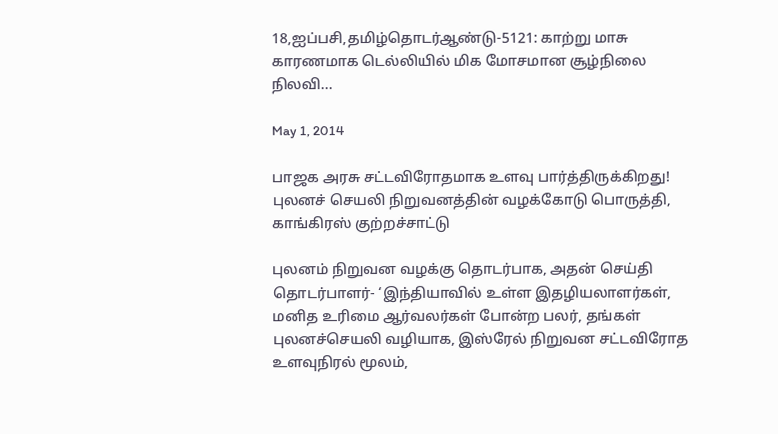18,ஐப்பசி,தமிழ்தொடர்ஆண்டு-5121: காற்று மாசு காரணமாக டெல்லியில் மிக மோசமான சூழ்நிலை நிலவி...

May 1, 2014

பாஜக அரசு சட்டவிரோதமாக உளவு பார்த்திருக்கிறது! புலனச் செயலி நிறுவனத்தின் வழக்கோடு பொருத்தி, காங்கிரஸ் குற்றச்சாட்டு

புலனம் நிறுவன வழக்கு தொடர்பாக, அதன் செய்தி தொடர்பாளர்- ‘இந்தியாவில் உள்ள இதழியலாளர்கள், மனித உரிமை ஆர்வலர்கள் போன்ற பலர், தங்கள் புலனச்செயலி வழியாக, இஸ்ரேல் நிறுவன சட்டவிரோத உளவுநிரல் மூலம்,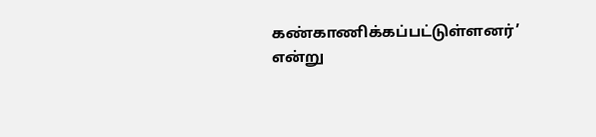கண்காணிக்கப்பட்டுள்ளனர்’ என்று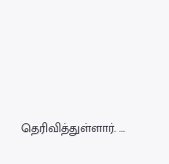தெரிவித்துள்ளார். ...